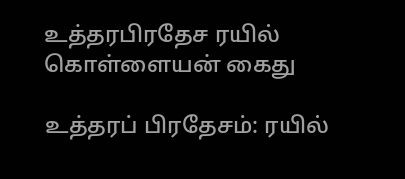உத்தரபிரதேச ரயில் கொள்ளையன் கைது

உத்தரப் பிரதேசம்: ரயில்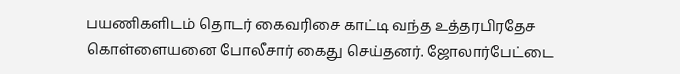பயணிகளிடம் தொடர் கைவரிசை காட்டி வந்த உத்தரபிரதேச கொள்ளையனை போலீசார் கைது செய்தனர். ஜோலார்பேட்டை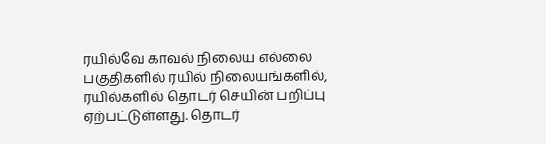ரயில்வே காவல் நிலைய எல்லை பகுதிகளில் ரயில் நிலையங்களில், ரயில்களில் தொடர் செயின் பறிப்பு ஏற்பட்டுள்ளது. தொடர்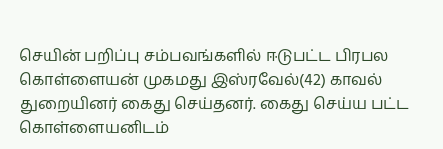செயின் பறிப்பு சம்பவங்களில் ஈடுபட்ட பிரபல கொள்ளையன் முகமது இஸ்ரவேல்(42) காவல் துறையினர் கைது செய்தனர். கைது செய்ய பட்ட கொள்ளையனிடம்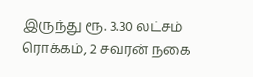இருந்து ரூ. 3.30 லட்சம் ரொக்கம், 2 சவரன் நகை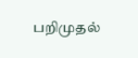பறிமுதல்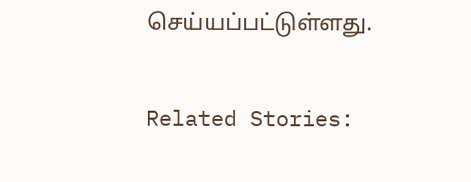செய்யப்பட்டுள்ளது.

Related Stories: